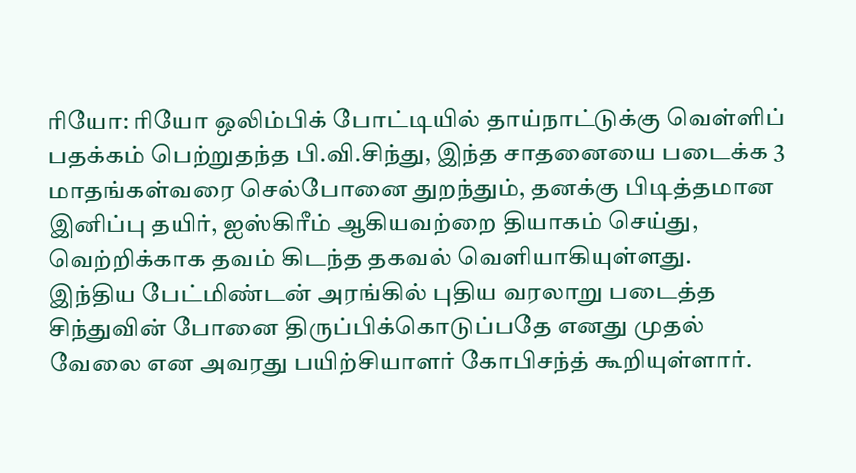ரியோ: ரியோ ஒலிம்பிக் போட்டியில் தாய்நாட்டுக்கு வெள்ளிப் பதக்கம் பெற்றுதந்த பி.வி.சிந்து, இந்த சாதனையை படைக்க 3 மாதங்கள்வரை செல்போனை துறந்தும், தனக்கு பிடித்தமான இனிப்பு தயிர், ஐஸ்கிரீம் ஆகியவற்றை தியாகம் செய்து, வெற்றிக்காக தவம் கிடந்த தகவல் வெளியாகியுள்ளது.
இந்திய பேட்மிண்டன் அரங்கில் புதிய வரலாறு படைத்த சிந்துவின் போனை திருப்பிக்கொடுப்பதே எனது முதல் வேலை என அவரது பயிற்சியாளர் கோபிசந்த் கூறியுள்ளார்.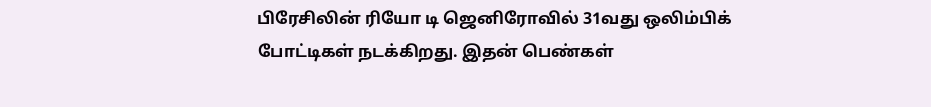பிரேசிலின் ரியோ டி ஜெனிரோவில் 31வது ஒலிம்பிக் போட்டிகள் நடக்கிறது. இதன் பெண்கள்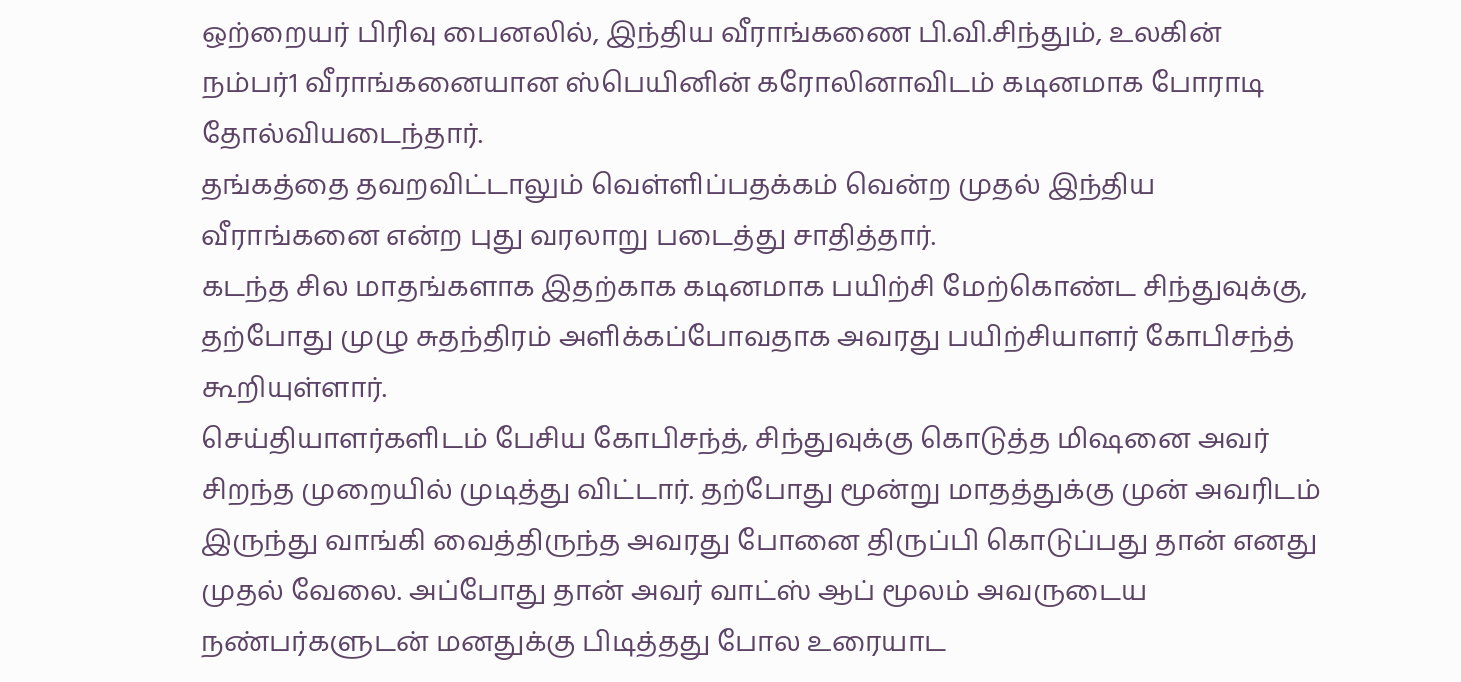ஒற்றையர் பிரிவு பைனலில், இந்திய வீராங்கணை பி.வி.சிந்தும், உலகின் நம்பர்1 வீராங்கனையான ஸ்பெயினின் கரோலினாவிடம் கடினமாக போராடி தோல்வியடைந்தார்.
தங்கத்தை தவறவிட்டாலும் வெள்ளிப்பதக்கம் வென்ற முதல் இந்திய வீராங்கனை என்ற புது வரலாறு படைத்து சாதித்தார்.
கடந்த சில மாதங்களாக இதற்காக கடினமாக பயிற்சி மேற்கொண்ட சிந்துவுக்கு, தற்போது முழு சுதந்திரம் அளிக்கப்போவதாக அவரது பயிற்சியாளர் கோபிசந்த் கூறியுள்ளார்.
செய்தியாளர்களிடம் பேசிய கோபிசந்த், சிந்துவுக்கு கொடுத்த மிஷனை அவர் சிறந்த முறையில் முடித்து விட்டார். தற்போது மூன்று மாதத்துக்கு முன் அவரிடம் இருந்து வாங்கி வைத்திருந்த அவரது போனை திருப்பி கொடுப்பது தான் எனது முதல் வேலை. அப்போது தான் அவர் வாட்ஸ் ஆப் மூலம் அவருடைய நண்பர்களுடன் மனதுக்கு பிடித்தது போல உரையாட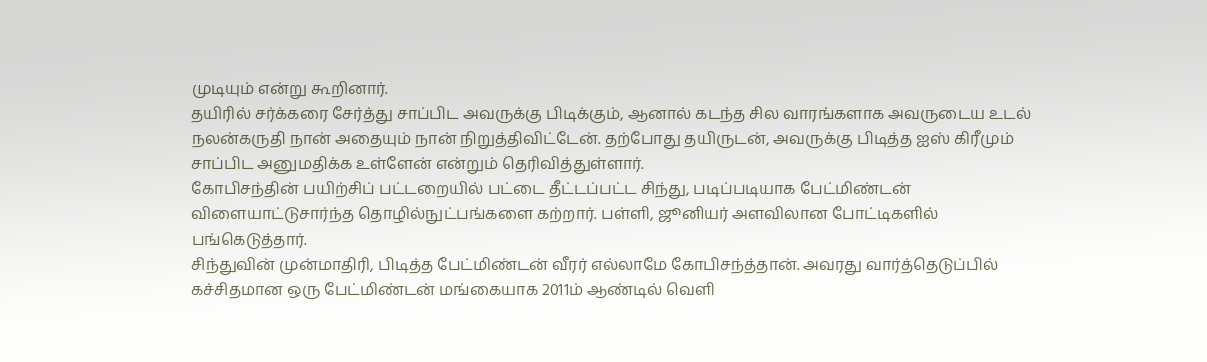முடியும் என்று கூறினார்.
தயிரில் சர்க்கரை சேர்த்து சாப்பிட அவருக்கு பிடிக்கும், ஆனால் கடந்த சில வாரங்களாக அவருடைய உடல் நலன்கருதி நான் அதையும் நான் நிறுத்திவிட்டேன். தற்போது தயிருடன், அவருக்கு பிடித்த ஐஸ் கிரீமும் சாப்பிட அனுமதிக்க உள்ளேன் என்றும் தெரிவித்துள்ளார்.
கோபிசந்தின் பயிற்சிப் பட்டறையில் பட்டை தீட்டப்பட்ட சிந்து, படிப்படியாக பேட்மிண்டன் விளையாட்டுசார்ந்த தொழில்நுட்பங்களை கற்றார். பள்ளி, ஜூனியர் அளவிலான போட்டிகளில் பங்கெடுத்தார்.
சிந்துவின் முன்மாதிரி, பிடித்த பேட்மிண்டன் வீரர் எல்லாமே கோபிசந்த்தான். அவரது வார்த்தெடுப்பில் கச்சிதமான ஒரு பேட்மிண்டன் மங்கையாக 2011ம் ஆண்டில் வெளி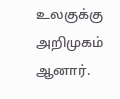உலகுக்கு அறிமுகம் ஆனார்.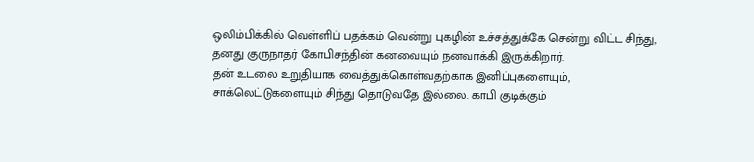ஒலிம்பிக்கில் வெள்ளிப் பதக்கம் வென்று புகழின் உச்சத்துக்கே சென்று விட்ட சிந்து, தனது குருநாதர் கோபிசந்தின் கனவையும் நனவாக்கி இருக்கிறார்.
தன் உடலை உறுதியாக வைத்துக்கொள்வதற்காக இனிப்புகளையும், சாக்லெட்டுகளையும் சிந்து தொடுவதே இல்லை. காபி குடிக்கும்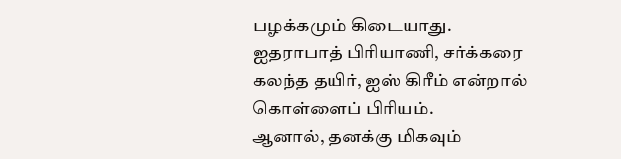பழக்கமும் கிடையாது. ஐதராபாத் பிரியாணி, சர்க்கரை கலந்த தயிர், ஐஸ் கிரீம் என்றால் கொள்ளைப் பிரியம்.
ஆனால், தனக்கு மிகவும்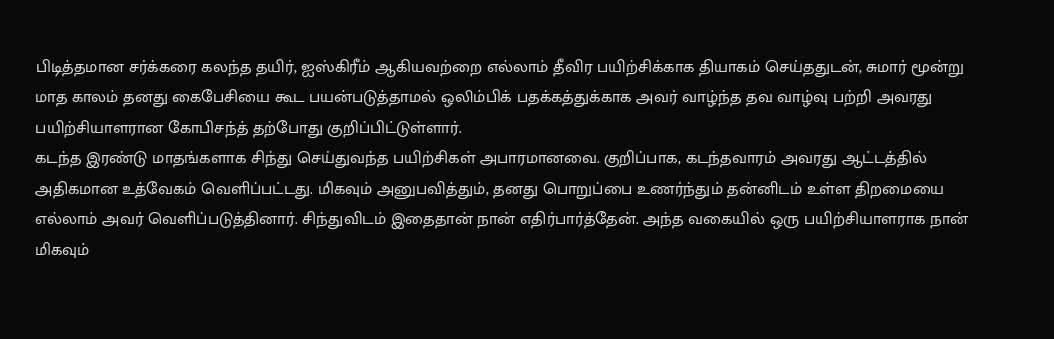பிடித்தமான சர்க்கரை கலந்த தயிர், ஐஸ்கிரீம் ஆகியவற்றை எல்லாம் தீவிர பயிற்சிக்காக தியாகம் செய்ததுடன், சுமார் மூன்று மாத காலம் தனது கைபேசியை கூட பயன்படுத்தாமல் ஒலிம்பிக் பதக்கத்துக்காக அவர் வாழ்ந்த தவ வாழ்வு பற்றி அவரது பயிற்சியாளரான கோபிசந்த் தற்போது குறிப்பிட்டுள்ளார்.
கடந்த இரண்டு மாதங்களாக சிந்து செய்துவந்த பயிற்சிகள் அபாரமானவை. குறிப்பாக, கடந்தவாரம் அவரது ஆட்டத்தில் அதிகமான உத்வேகம் வெளிப்பட்டது. மிகவும் அனுபவித்தும், தனது பொறுப்பை உணர்ந்தும் தன்னிடம் உள்ள திறமையை எல்லாம் அவர் வெளிப்படுத்தினார். சிந்துவிடம் இதைதான் நான் எதிர்பார்த்தேன். அந்த வகையில் ஒரு பயிற்சியாளராக நான் மிகவும்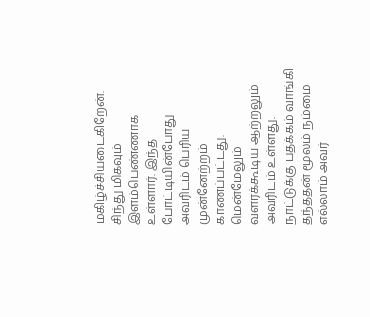மகிழ்ச்சியடைகிறேன்.
சிந்து மிகவும் இளம்பெண்ணாக உள்ளார். இந்த போட்டியின்போது அவரிடம் பெரிய முன்னேற்றம் காணப்பட்டது. மென்மேலும் வளரக்கூடிய ஆற்றலும் அவரிடம் உள்ளது. நாட்டுக்கு பதக்கம் வாங்கி தந்ததன் மூலம் நம்மை எல்லாம் அவர்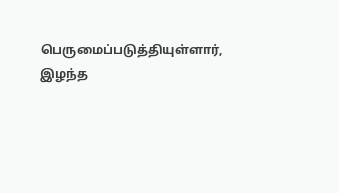பெருமைப்படுத்தியுள்ளார்,
இழந்த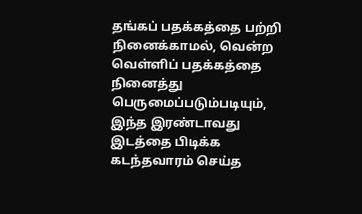தங்கப் பதக்கத்தை பற்றி நினைக்காமல், வென்ற வெள்ளிப் பதக்கத்தை நினைத்து பெருமைப்படும்படியும், இந்த இரண்டாவது இடத்தை பிடிக்க கடந்தவாரம் செய்த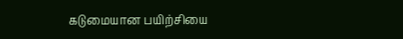கடுமையான பயிற்சியை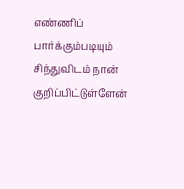எண்ணிப் பார்க்கும்படியும் சிந்துவிடம் நான் குறிப்பிட்டுள்ளேன்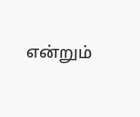என்றும்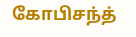கோபிசந்த்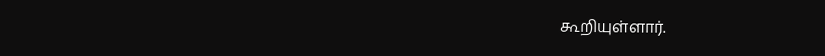கூறியுள்ளார்.